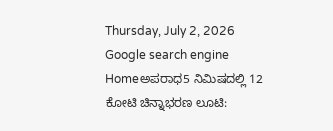Thursday, July 2, 2026
Google search engine
Homeಅಪರಾಧ5 ನಿಮಿಷದಲ್ಲಿ 12 ಕೋಟಿ ಚಿನ್ನಾಭರಣ ಲೂಟಿ: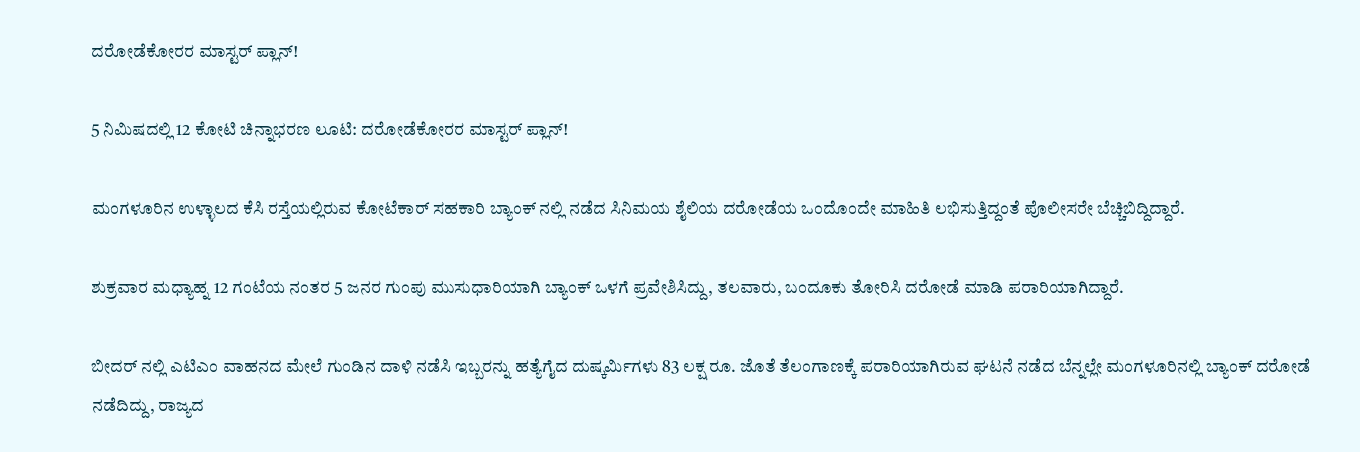ದರೋಡೆಕೋರರ ಮಾಸ್ಟರ್ ಪ್ಲಾನ್!

5 ನಿಮಿಷದಲ್ಲಿ 12 ಕೋಟಿ ಚಿನ್ನಾಭರಣ ಲೂಟಿ: ದರೋಡೆಕೋರರ ಮಾಸ್ಟರ್ ಪ್ಲಾನ್!

ಮಂಗಳೂರಿನ ಉಳ್ಳಾಲದ ಕೆಸಿ ರಸ್ತೆಯಲ್ಲಿರುವ ಕೋಟೆಕಾರ್ ಸಹಕಾರಿ ಬ್ಯಾಂಕ್ ನಲ್ಲಿ ನಡೆದ ಸಿನಿಮಯ ಶೈಲಿಯ ದರೋಡೆಯ ಒಂದೊಂದೇ ಮಾಹಿತಿ ಲಭಿಸುತ್ತಿದ್ದಂತೆ ಪೊಲೀಸರೇ ಬೆಚ್ಚಿಬಿದ್ದಿದ್ದಾರೆ.

ಶುಕ್ರವಾರ ಮಧ್ಯಾಹ್ನ 12 ಗಂಟೆಯ ನಂತರ 5 ಜನರ ಗುಂಪು ಮುಸುಧಾರಿಯಾಗಿ ಬ್ಯಾಂಕ್ ಒಳಗೆ ಪ್ರವೇಶಿಸಿದ್ದು, ತಲವಾರು, ಬಂದೂಕು ತೋರಿಸಿ ದರೋಡೆ ಮಾಡಿ ಪರಾರಿಯಾಗಿದ್ದಾರೆ.

ಬೀದರ್ ನಲ್ಲಿ ಎಟಿಎಂ ವಾಹನದ ಮೇಲೆ ಗುಂಡಿನ ದಾಳಿ ನಡೆಸಿ ಇಬ್ಬರನ್ನು ಹತ್ಯೆಗೈದ ದುಷ್ಕರ್ಮಿಗಳು 83 ಲಕ್ಷ ರೂ. ಜೊತೆ ತೆಲಂಗಾಣಕ್ಕೆ ಪರಾರಿಯಾಗಿರುವ ಘಟನೆ ನಡೆದ ಬೆನ್ನಲ್ಲೇ ಮಂಗಳೂರಿನಲ್ಲಿ ಬ್ಯಾಂಕ್ ದರೋಡೆ ನಡೆದಿದ್ದು, ರಾಜ್ಯದ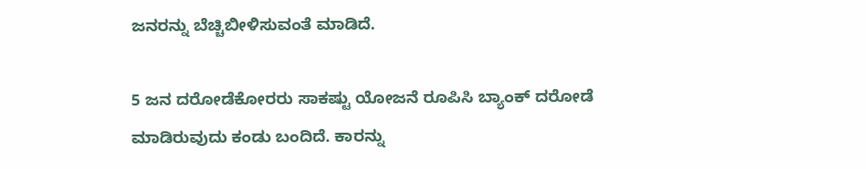ಜನರನ್ನು ಬೆಚ್ಚಿಬೀಳಿಸುವಂತೆ ಮಾಡಿದೆ.

5 ಜನ ದರೋಡೆಕೋರರು ಸಾಕಷ್ಟು ಯೋಜನೆ ರೂಪಿಸಿ ಬ್ಯಾಂಕ್ ದರೋಡೆ ಮಾಡಿರುವುದು ಕಂಡು ಬಂದಿದೆ. ಕಾರನ್ನು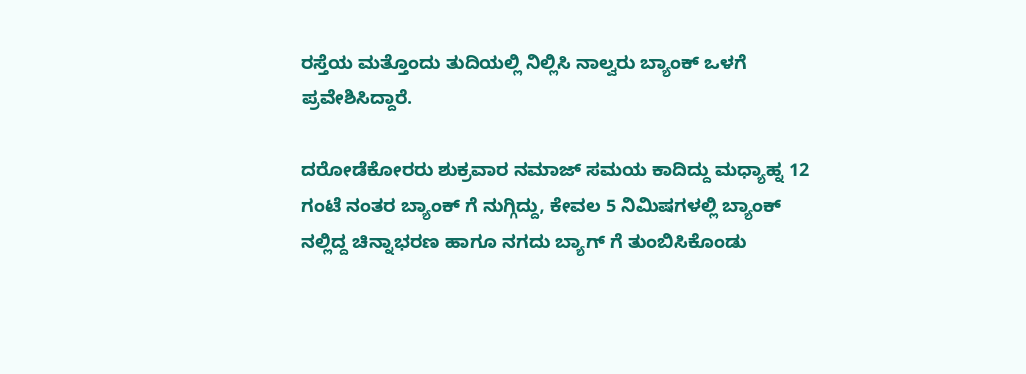ರಸ್ತೆಯ ಮತ್ತೊಂದು ತುದಿಯಲ್ಲಿ ನಿಲ್ಲಿಸಿ ನಾಲ್ವರು ಬ್ಯಾಂಕ್ ಒಳಗೆ ಪ್ರವೇಶಿಸಿದ್ದಾರೆ.

ದರೋಡೆಕೋರರು ಶುಕ್ರವಾರ ನಮಾಜ್ ಸಮಯ ಕಾದಿದ್ದು ಮಧ್ಯಾಹ್ನ 12 ಗಂಟೆ ನಂತರ ಬ್ಯಾಂಕ್ ಗೆ ನುಗ್ಗಿದ್ದು, ಕೇವಲ 5 ನಿಮಿಷಗಳಲ್ಲಿ ಬ್ಯಾಂಕ್ ನಲ್ಲಿದ್ದ ಚಿನ್ನಾಭರಣ ಹಾಗೂ ನಗದು ಬ್ಯಾಗ್ ಗೆ ತುಂಬಿಸಿಕೊಂಡು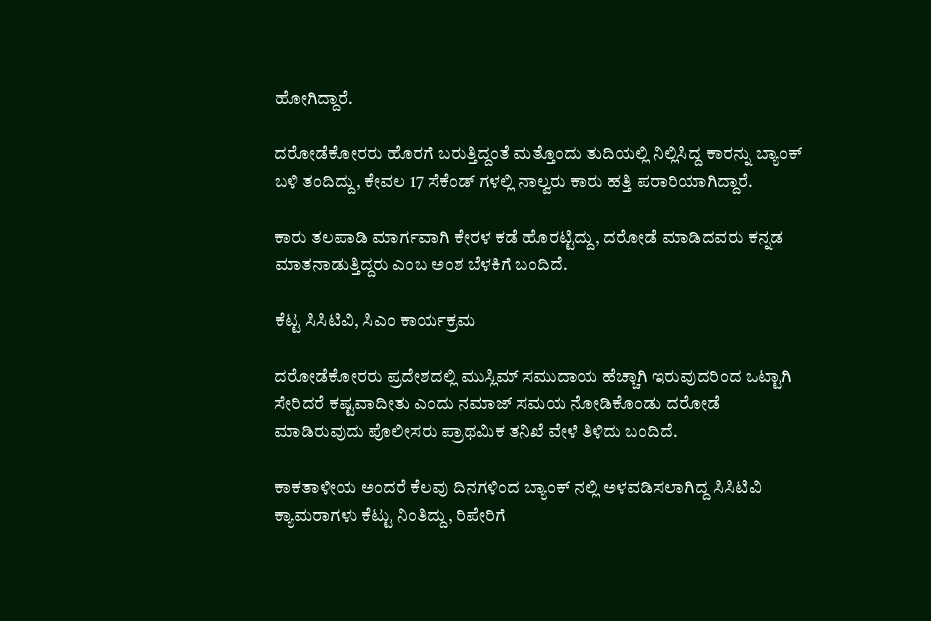ಹೋಗಿದ್ದಾರೆ.

ದರೋಡೆಕೋರರು ಹೊರಗೆ ಬರುತ್ತಿದ್ದಂತೆ ಮತ್ತೊಂದು ತುದಿಯಲ್ಲಿ ನಿಲ್ಲಿಸಿದ್ದ ಕಾರನ್ನು ಬ್ಯಾಂಕ್ ಬಳಿ ತಂದಿದ್ದು, ಕೇವಲ 17 ಸೆಕೆಂಡ್ ಗಳಲ್ಲಿ ನಾಲ್ವರು ಕಾರು ಹತ್ತಿ ಪರಾರಿಯಾಗಿದ್ದಾರೆ.

ಕಾರು ತಲಪಾಡಿ ಮಾರ್ಗವಾಗಿ ಕೇರಳ ಕಡೆ ಹೊರಟ್ಟಿದ್ದು, ದರೋಡೆ ಮಾಡಿದವರು ಕನ್ನಡ ಮಾತನಾಡುತ್ತಿದ್ದರು ಎಂಬ ಅಂಶ ಬೆಳಕಿಗೆ ಬಂದಿದೆ.

ಕೆಟ್ಟ ಸಿಸಿಟಿವಿ, ಸಿಎಂ ಕಾರ್ಯಕ್ರಮ

ದರೋಡೆಕೋರರು ಪ್ರದೇಶದಲ್ಲಿ ಮುಸ್ಲಿಮ್ ಸಮುದಾಯ ಹೆಚ್ಚಾಗಿ ಇರುವುದರಿಂದ ಒಟ್ಟಾಗಿ ಸೇರಿದರೆ ಕಷ್ಟವಾದೀತು ಎಂದು ನಮಾಜ್ ಸಮಯ ನೋಡಿಕೊಂಡು ದರೋಡೆ ಮಾಡಿರುವುದು ಪೊಲೀಸರು ಪ್ರಾಥಮಿಕ ತನಿಖೆ ವೇಳೆ ತಿಳಿದು ಬಂದಿದೆ.

ಕಾಕತಾಳೀಯ ಅಂದರೆ ಕೆಲವು ದಿನಗಳಿಂದ ಬ್ಯಾಂಕ್ ನಲ್ಲಿ ಅಳವಡಿಸಲಾಗಿದ್ದ ಸಿಸಿಟಿವಿ ಕ್ಯಾಮರಾಗಳು ಕೆಟ್ಟು ನಿಂತಿದ್ದು, ರಿಪೇರಿಗೆ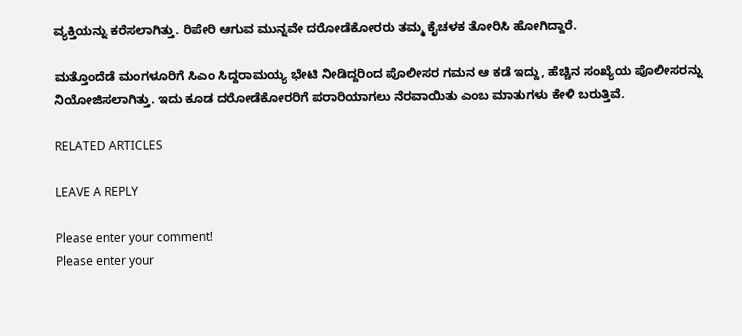ವ್ಯಕ್ತಿಯನ್ನು ಕರೆಸಲಾಗಿತ್ತು. ರಿಪೇರಿ ಆಗುವ ಮುನ್ನವೇ ದರೋಡೆಕೋರರು ತಮ್ಮ ಕೈಚಳಕ ತೋರಿಸಿ ಹೋಗಿದ್ದಾರೆ.

ಮತ್ತೊಂದೆಡೆ ಮಂಗಳೂರಿಗೆ ಸಿಎಂ ಸಿದ್ದರಾಮಯ್ಯ ಭೇಟಿ ನೀಡಿದ್ದರಿಂದ ಪೊಲೀಸರ ಗಮನ ಆ ಕಡೆ ಇದ್ದು, ಹೆಚ್ಚಿನ ಸಂಖ್ಯೆಯ ಪೊಲೀಸರನ್ನು ನಿಯೋಜಿಸಲಾಗಿತ್ತು. ಇದು ಕೂಡ ದರೋಡೆಕೋರರಿಗೆ ಪರಾರಿಯಾಗಲು ನೆರವಾಯಿತು ಎಂಬ ಮಾತುಗಳು ಕೇಳಿ ಬರುತ್ತಿವೆ.

RELATED ARTICLES

LEAVE A REPLY

Please enter your comment!
Please enter your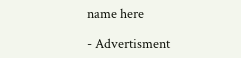name here

- Advertisment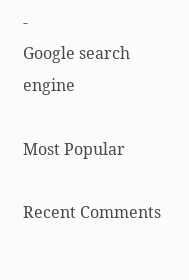-
Google search engine

Most Popular

Recent Comments